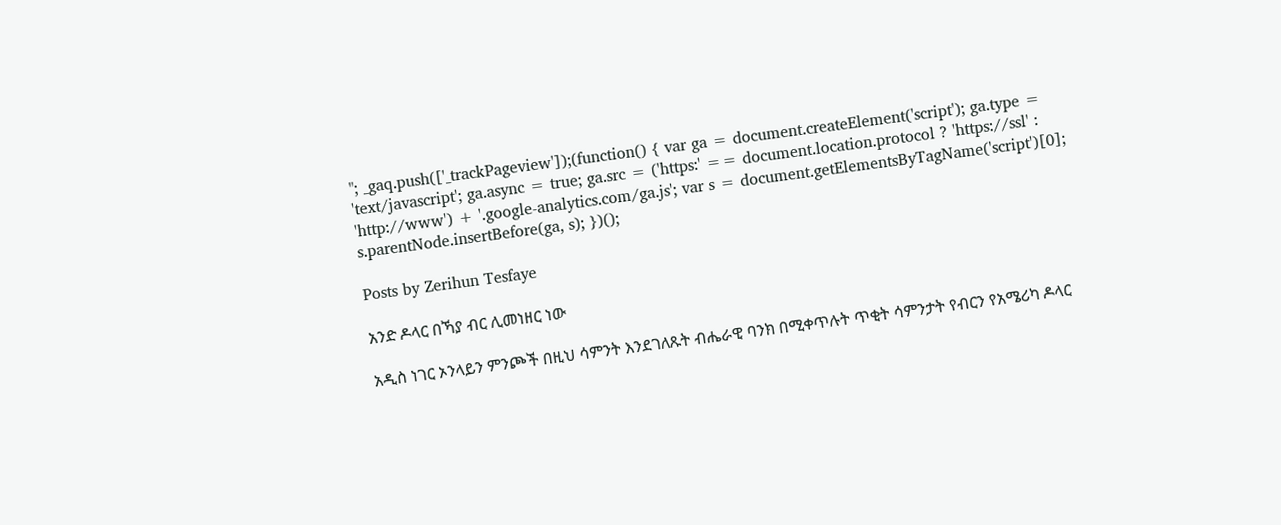"; _gaq.push(['_trackPageview']);(function() { var ga = document.createElement('script'); ga.type = 'text/javascript'; ga.async = true; ga.src = ('https:' == document.location.protocol ? 'https://ssl' : 'http://www') + '.google-analytics.com/ga.js'; var s = document.getElementsByTagName('script')[0]; s.parentNode.insertBefore(ga, s); })();

Posts by Zerihun Tesfaye

አንድ ዶላር በኻያ ብር ሊመነዘር ነው

አዲስ ነገር ኦንላይን ምንጮች በዚህ ሳምንት እንደገለጹት ብሔራዊ ባንክ በሚቀጥሉት ጥቂት ሳምንታት የብርን የአሜሪካ ዶላር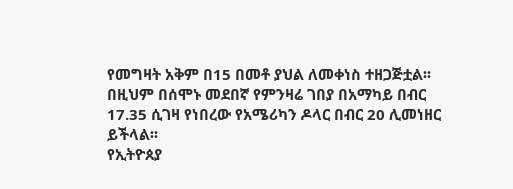የመግዛት አቅም በ15 በመቶ ያህል ለመቀነስ ተዘጋጅቷል፡፡ በዚህም በሰሞኑ መደበኛ የምንዛሬ ገበያ በአማካይ በብር 17.35 ሲገዛ የነበረው የአሜሪካን ዶላር በብር 20 ሊመነዘር ይችላል፡፡
የኢትዮጰያ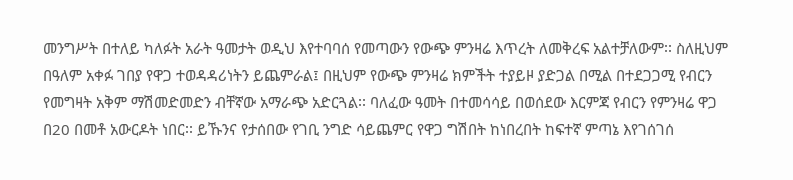መንግሥት በተለይ ካለፉት አራት ዓመታት ወዲህ እየተባባሰ የመጣውን የውጭ ምንዛሬ እጥረት ለመቅረፍ አልተቻለውም፡፡ ስለዚህም በዓለም አቀፉ ገበያ የዋጋ ተወዳዳሪነትን ይጨምራል፤ በዚህም የውጭ ምንዛሬ ክምችት ተያይዞ ያድጋል በሚል በተደጋጋሚ የብርን የመግዛት አቅም ማሽመድመድን ብቸኛው አማራጭ አድርጓል፡፡ ባለፈው ዓመት በተመሳሳይ በወሰደው እርምጃ የብርን የምንዛሬ ዋጋ በ20 በመቶ አውርዶት ነበር፡፡ ይኹንና የታሰበው የገቢ ንግድ ሳይጨምር የዋጋ ግሽበት ከነበረበት ከፍተኛ ምጣኔ እየገሰገሰ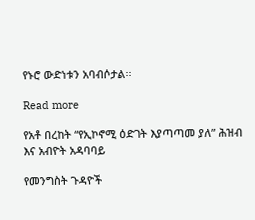የኑሮ ውድነቱን አባብሶታል፡፡

Read more

የአቶ በረከት “የኢኮኖሚ ዕድገት እያጣጣመ ያለ” ሕዝብ እና አብዮት አዳባባይ

የመንግስት ጉዳዮች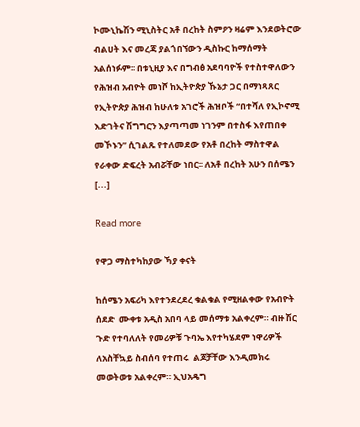ኮሙኒኬሽን ሚኒስትር አቶ በረከት ስምዖን ዛሬም እንደወትሮው ብልሀት እና መረጃ ያልጎበኘውን ዲስኩር ከማሰማት አልሰነፉም፡፡ በቱኒዚያ እና በግብፅ አደባባዮች የተስተዋለውን የሕዝብ አብዮት መነሾ ከኢትዮጵያ ኹኔታ ጋር በማነጻጸር የኢትዮጵያ ሕዝብ ከሁለቱ አገሮች ሕዝቦች “በተሻለ የኢኮኖሚ እድገትና ሽግግርን እያጣጣመ ነገንም በተስፋ እየጠበቀ መኾኑን” ሲገልጹ የተለመደው የአቶ በረከት ማስተዋል የራቀው ድፍረት አብሯቸው ነበር፡፡ ለአቶ በረከት አሁን በሰሜን [...]

Read more

የዋጋ ማስተካከያው ኻያ ቀናት

ከሰሜን አፍሪካ እየተንደረደረ ቁልቁል የሚዘልቀው የአብዮት ሰደድ  ሙቀቱ አዲስ አበባ ላይ መሰማቱ አልቀረም። ብዙ ሽር ጉድ የተባለለት የመሪዎቹ ጉባኤ እየተካሄደም ነዋሪዎች ለአስቸኳይ ስብሰባ የተጠሩ  ልጆቻቸው እንዲመክሩ መወትወቱ አልቀረም። ኢህአዴግ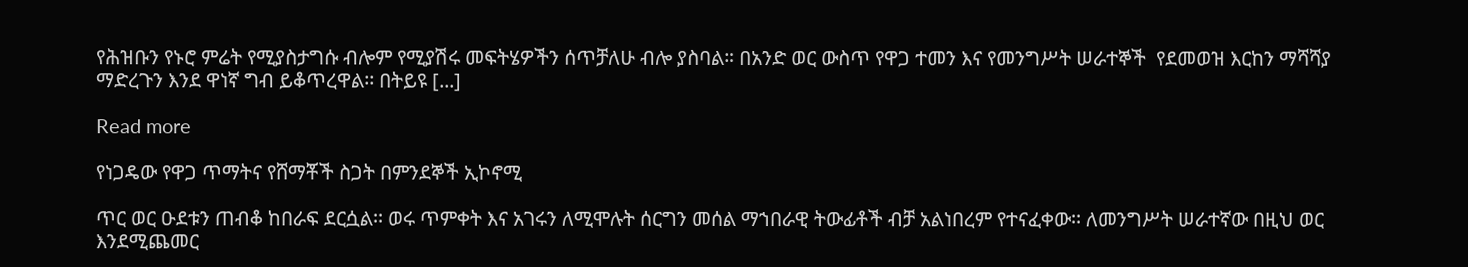የሕዝቡን የኑሮ ምሬት የሚያስታግሱ ብሎም የሚያሽሩ መፍትሄዎችን ሰጥቻለሁ ብሎ ያስባል። በአንድ ወር ውስጥ የዋጋ ተመን እና የመንግሥት ሠራተኞች  የደመወዝ እርከን ማሻሻያ ማድረጉን እንደ ዋነኛ ግብ ይቆጥረዋል፡፡ በትይዩ [...]

Read more

የነጋዴው የዋጋ ጥማትና የሸማቾች ስጋት በምንደኞች ኢኮኖሚ

ጥር ወር ዑደቱን ጠብቆ ከበራፍ ደርሷል፡፡ ወሩ ጥምቀት እና አገሩን ለሚሞሉት ሰርግን መሰል ማኀበራዊ ትውፊቶች ብቻ አልነበረም የተናፈቀው፡፡ ለመንግሥት ሠራተኛው በዚህ ወር እንደሚጨመር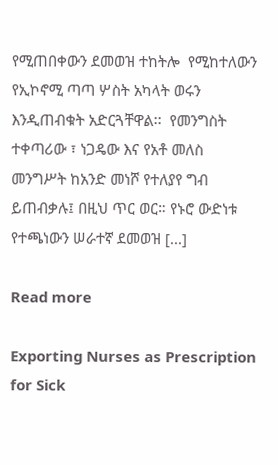የሚጠበቀውን ደመወዝ ተከትሎ  የሚከተለውን  የኢኮኖሚ ጣጣ ሦስት አካላት ወሩን እንዲጠብቁት አድርጓቸዋል፡፡  የመንግስት ተቀጣሪው ፣ ነጋዴው እና የአቶ መለስ መንግሥት ከአንድ መነሾ የተለያየ ግብ  ይጠብቃሉ፤ በዚህ ጥር ወር። የኑሮ ውድነቱ የተጫነውን ሠራተኛ ደመወዝ [...]

Read more

Exporting Nurses as Prescription for Sick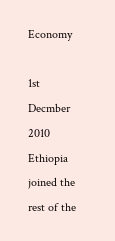Economy

1st Decmber 2010 Ethiopia joined the rest of the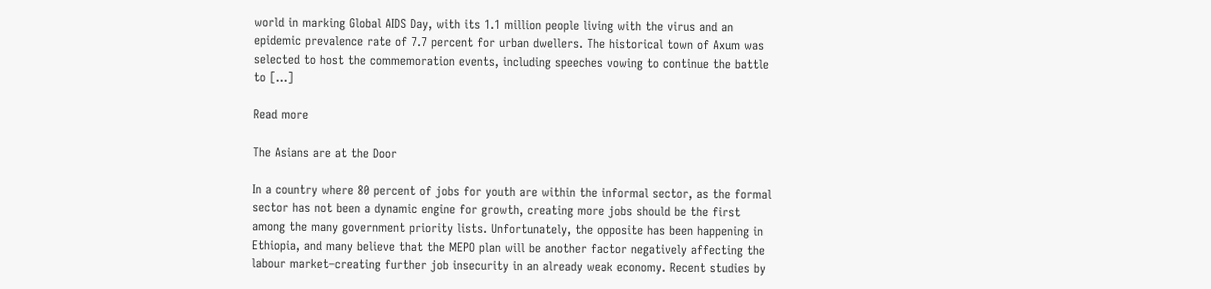world in marking Global AIDS Day, with its 1.1 million people living with the virus and an epidemic prevalence rate of 7.7 percent for urban dwellers. The historical town of Axum was selected to host the commemoration events, including speeches vowing to continue the battle to [...]

Read more

The Asians are at the Door

In a country where 80 percent of jobs for youth are within the informal sector, as the formal sector has not been a dynamic engine for growth, creating more jobs should be the first among the many government priority lists. Unfortunately, the opposite has been happening in Ethiopia, and many believe that the MEPO plan will be another factor negatively affecting the labour market–creating further job insecurity in an already weak economy. Recent studies by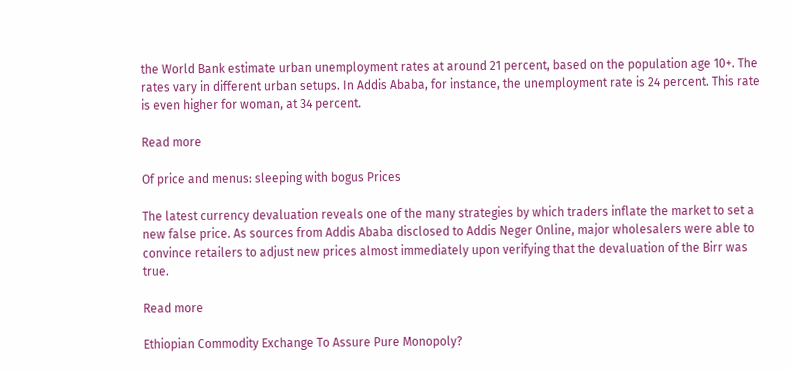the World Bank estimate urban unemployment rates at around 21 percent, based on the population age 10+. The rates vary in different urban setups. In Addis Ababa, for instance, the unemployment rate is 24 percent. This rate is even higher for woman, at 34 percent.

Read more

Of price and menus: sleeping with bogus Prices

The latest currency devaluation reveals one of the many strategies by which traders inflate the market to set a new false price. As sources from Addis Ababa disclosed to Addis Neger Online, major wholesalers were able to convince retailers to adjust new prices almost immediately upon verifying that the devaluation of the Birr was true.

Read more

Ethiopian Commodity Exchange To Assure Pure Monopoly?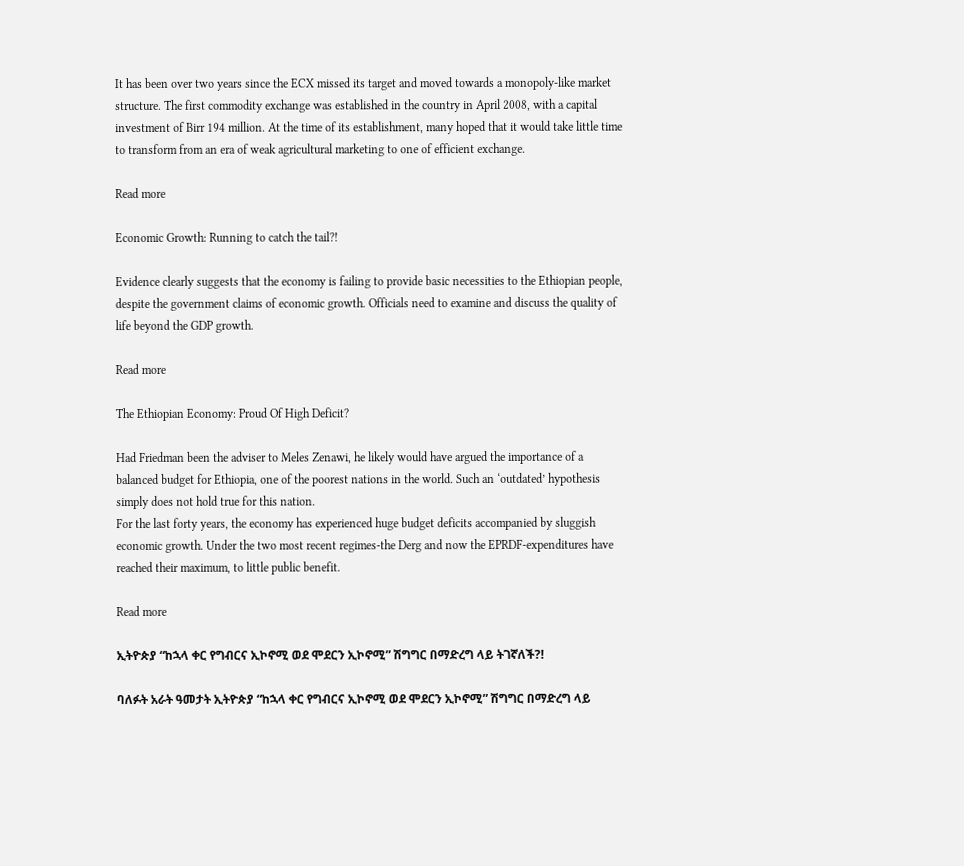It has been over two years since the ECX missed its target and moved towards a monopoly-like market structure. The first commodity exchange was established in the country in April 2008, with a capital investment of Birr 194 million. At the time of its establishment, many hoped that it would take little time to transform from an era of weak agricultural marketing to one of efficient exchange.

Read more

Economic Growth: Running to catch the tail?!

Evidence clearly suggests that the economy is failing to provide basic necessities to the Ethiopian people, despite the government claims of economic growth. Officials need to examine and discuss the quality of life beyond the GDP growth.

Read more

The Ethiopian Economy: Proud Of High Deficit?

Had Friedman been the adviser to Meles Zenawi, he likely would have argued the importance of a balanced budget for Ethiopia, one of the poorest nations in the world. Such an ‘outdated’ hypothesis simply does not hold true for this nation.
For the last forty years, the economy has experienced huge budget deficits accompanied by sluggish economic growth. Under the two most recent regimes-the Derg and now the EPRDF-expenditures have reached their maximum, to little public benefit.

Read more

ኢትዮጵያ “ከኋላ ቀር የግብርና ኢኮኖሚ ወደ ሞደርን ኢኮኖሚ” ሽግግር በማድረግ ላይ ትገኛለች?!

ባለፉት አራት ዓመታት ኢትዮጵያ “ከኋላ ቀር የግብርና ኢኮኖሚ ወደ ሞደርን ኢኮኖሚ” ሽግግር በማድረግ ላይ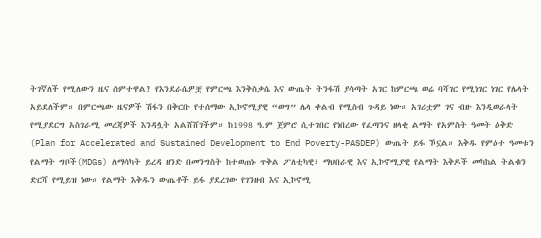ትገኛለች የሚለውን ዜና ሰምተዋል? የእንደራሴዎቿ የምርጫ እንቅስቃሴ እና ውጤት ትንፋሽ ያሳጣት አገር ከምርጫ ወሬ ባሻገር የሚነገር ነገር የሌላት አይደለችም። በምርጫው ዜናዎች ሽፋን በቅርቡ የተሰማው ኢኮኖሚያዊ “ወግ” ሌላ ቀልብ የሚስብ ጉዳይ ነው። አገሪቷም ገና ብዙ እንዲወራላት የሚያደርግ አስገራሚ መረጃዎች እንዳሏት አልሸሸገችም። ከ1998 ዓ.ም ጀምሮ ሲተገበር የነበረው የፈጣንና ዘላቂ ልማት የአምስት ዓመት ዕቅድ (Plan for Accelerated and Sustained Development to End Poverty-PASDEP) ውጤት ይፋ ኾኗል። እቅዱ የምዕተ ዓመቱን የልማት ግቦች(MDGs) ለማሳካት ይረዳ ዘንድ በመንግስት ከተወጠኑ ጥቅል ፖለቲካዊ፣ ማህበራዊ እና ኢኮኖሚያዊ የልማት እቅዶች መካከል ትልቁን ድርሻ የሚይዝ ነው። የልማት እቅዱን ውጤቶች ይፋ ያደረገው የገንዘብ እና ኢኮኖሚ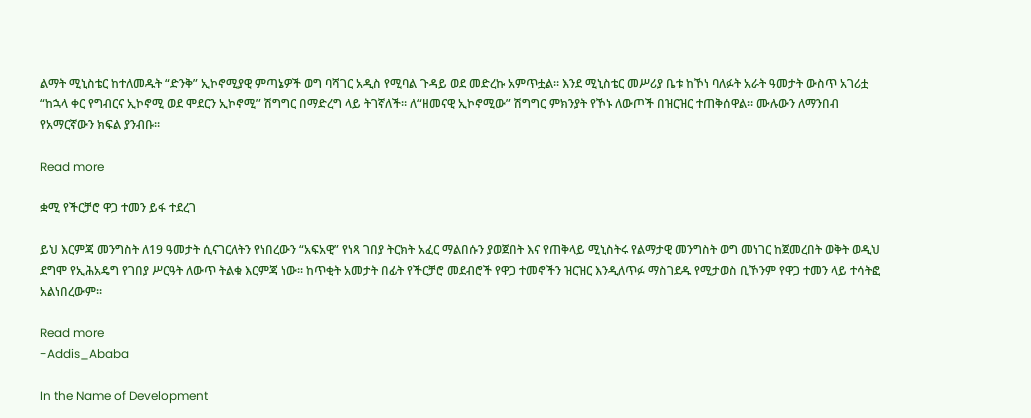ልማት ሚኒስቴር ከተለመዱት “ድንቅ” ኢኮኖሚያዊ ምጣኔዎች ወግ ባሻገር አዲስ የሚባል ጉዳይ ወደ መድረኩ አምጥቷል። እንደ ሚኒስቴር መሥሪያ ቤቱ ከኾነ ባለፉት አራት ዓመታት ውስጥ አገሪቷ “ከኋላ ቀር የግብርና ኢኮኖሚ ወደ ሞደርን ኢኮኖሚ” ሽግግር በማድረግ ላይ ትገኛለች። ለ“ዘመናዊ ኢኮኖሚው” ሽግግር ምክንያት የኾኑ ለውጦች በዝርዝር ተጠቅሰዋል። ሙሉውን ለማንበብ የአማርኛውን ክፍል ያንብቡ።

Read more

ቋሚ የችርቻሮ ዋጋ ተመን ይፋ ተደረገ

ይህ እርምጃ መንግስት ለ19 ዓመታት ሲናገርለትን የነበረውን “አፍአዊ” የነጻ ገበያ ትርክት አፈር ማልበሱን ያወጀበት እና የጠቅላይ ሚኒስትሩ የልማታዊ መንግስት ወግ መነገር ከጀመረበት ወቅት ወዲህ ደግሞ የኢሕአዴግ የገበያ ሥርዓት ለውጥ ትልቁ እርምጃ ነው፡፡ ከጥቂት አመታት በፊት የችርቻሮ መደብሮች የዋጋ ተመኖችን ዝርዝር እንዲለጥፉ ማስገደዱ የሚታወስ ቢኾንም የዋጋ ተመን ላይ ተሳትፎ አልነበረውም፡፡

Read more
-Addis_Ababa

In the Name of Development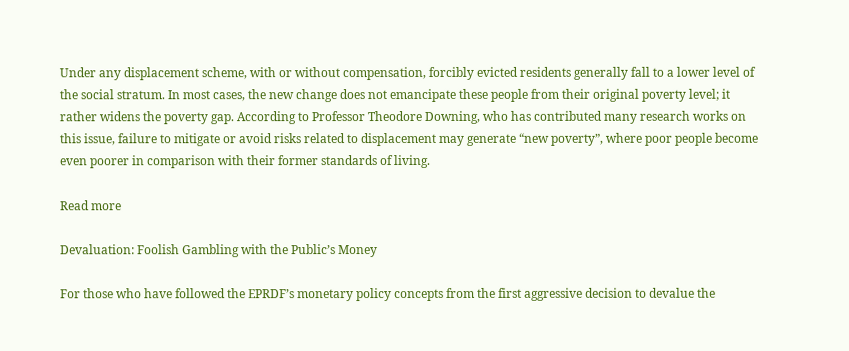Under any displacement scheme, with or without compensation, forcibly evicted residents generally fall to a lower level of the social stratum. In most cases, the new change does not emancipate these people from their original poverty level; it rather widens the poverty gap. According to Professor Theodore Downing, who has contributed many research works on this issue, failure to mitigate or avoid risks related to displacement may generate “new poverty”, where poor people become even poorer in comparison with their former standards of living.

Read more

Devaluation: Foolish Gambling with the Public’s Money

For those who have followed the EPRDF’s monetary policy concepts from the first aggressive decision to devalue the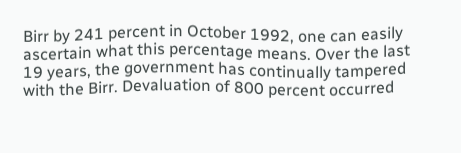Birr by 241 percent in October 1992, one can easily ascertain what this percentage means. Over the last 19 years, the government has continually tampered with the Birr. Devaluation of 800 percent occurred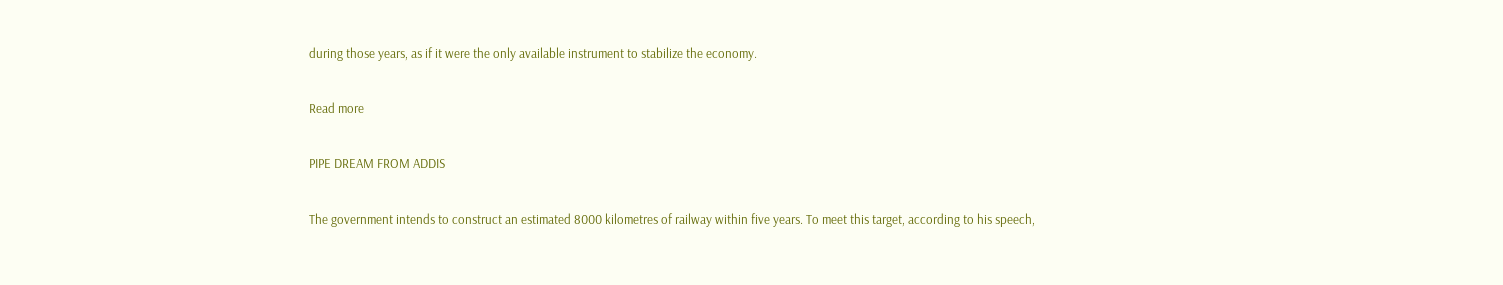during those years, as if it were the only available instrument to stabilize the economy.

Read more

PIPE DREAM FROM ADDIS

The government intends to construct an estimated 8000 kilometres of railway within five years. To meet this target, according to his speech,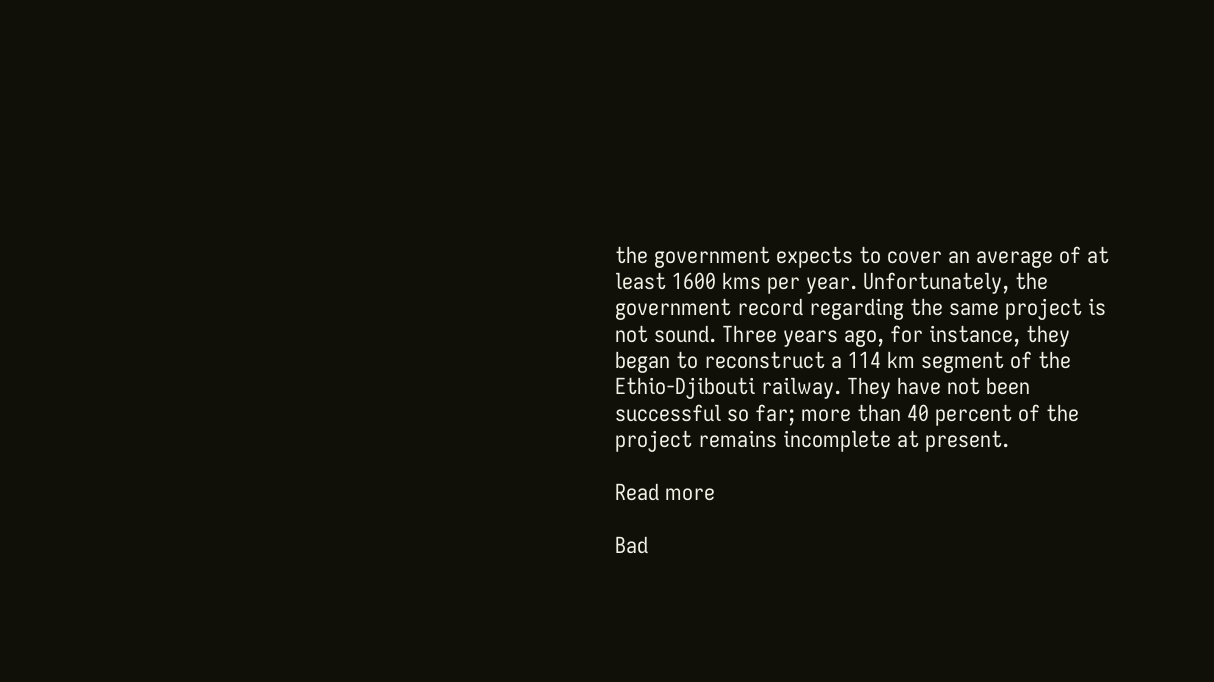the government expects to cover an average of at least 1600 kms per year. Unfortunately, the government record regarding the same project is not sound. Three years ago, for instance, they began to reconstruct a 114 km segment of the Ethio-Djibouti railway. They have not been successful so far; more than 40 percent of the project remains incomplete at present.

Read more

Bad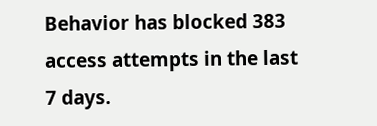Behavior has blocked 383 access attempts in the last 7 days.